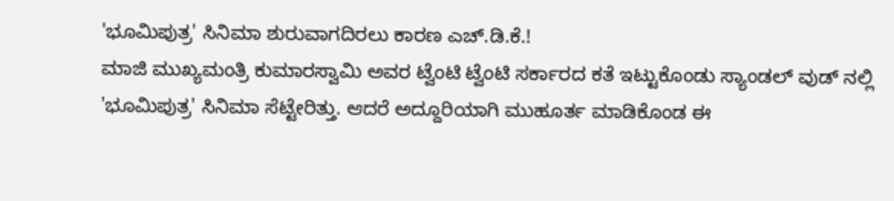'ಭೂಮಿಪುತ್ರ' ಸಿನಿಮಾ ಶುರುವಾಗದಿರಲು ಕಾರಣ ಎಚ್.ಡಿ.ಕೆ.!
ಮಾಜಿ ಮುಖ್ಯಮಂತ್ರಿ ಕುಮಾರಸ್ವಾಮಿ ಅವರ ಟ್ವೆಂಟಿ ಟ್ವೆಂಟಿ ಸರ್ಕಾರದ ಕತೆ ಇಟ್ಟುಕೊಂಡು ಸ್ಯಾಂಡಲ್ ವುಡ್ ನಲ್ಲಿ 'ಭೂಮಿಪುತ್ರ' ಸಿನಿಮಾ ಸೆಟ್ಟೇರಿತ್ತು. ಆದರೆ ಅದ್ದೂರಿಯಾಗಿ ಮುಹೂರ್ತ ಮಾಡಿಕೊಂಡ ಈ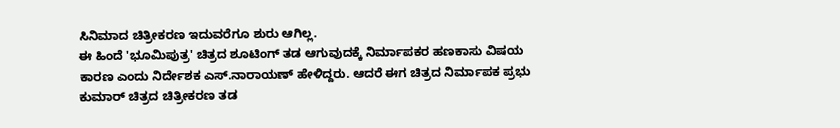ಸಿನಿಮಾದ ಚಿತ್ರೀಕರಣ ಇದುವರೆಗೂ ಶುರು ಆಗಿಲ್ಲ.
ಈ ಹಿಂದೆ 'ಭೂಮಿಪುತ್ರ' ಚಿತ್ರದ ಶೂಟಿಂಗ್ ತಡ ಆಗುವುದಕ್ಕೆ ನಿರ್ಮಾಪಕರ ಹಣಕಾಸು ವಿಷಯ ಕಾರಣ ಎಂದು ನಿರ್ದೇಶಕ ಎಸ್.ನಾರಾಯಣ್ ಹೇಳಿದ್ದರು. ಆದರೆ ಈಗ ಚಿತ್ರದ ನಿರ್ಮಾಪಕ ಪ್ರಭು ಕುಮಾರ್ ಚಿತ್ರದ ಚಿತ್ರೀಕರಣ ತಡ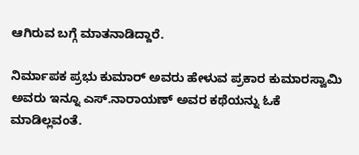ಆಗಿರುವ ಬಗ್ಗೆ ಮಾತನಾಡಿದ್ದಾರೆ.

ನಿರ್ಮಾಪಕ ಪ್ರಭು ಕುಮಾರ್ ಅವರು ಹೇಳುವ ಪ್ರಕಾರ ಕುಮಾರಸ್ವಾಮಿ ಅವರು ಇನ್ನೂ ಎಸ್.ನಾರಾಯಣ್ ಅವರ ಕಥೆಯನ್ನು ಓಕೆ ಮಾಡಿಲ್ಲವಂತೆ.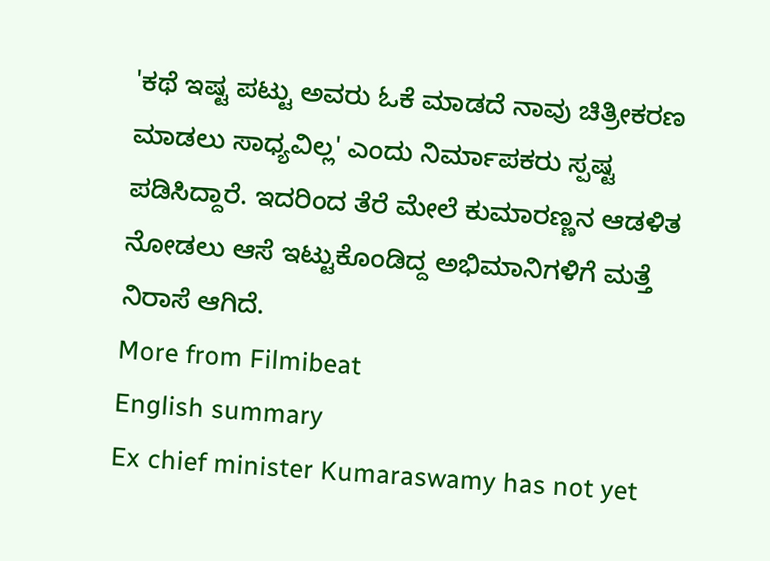'ಕಥೆ ಇಷ್ಟ ಪಟ್ಟು ಅವರು ಓಕೆ ಮಾಡದೆ ನಾವು ಚಿತ್ರೀಕರಣ ಮಾಡಲು ಸಾಧ್ಯವಿಲ್ಲ' ಎಂದು ನಿರ್ಮಾಪಕರು ಸ್ಪಷ್ಟ ಪಡಿಸಿದ್ದಾರೆ. ಇದರಿಂದ ತೆರೆ ಮೇಲೆ ಕುಮಾರಣ್ಣನ ಆಡಳಿತ ನೋಡಲು ಆಸೆ ಇಟ್ಟುಕೊಂಡಿದ್ದ ಅಭಿಮಾನಿಗಳಿಗೆ ಮತ್ತೆ ನಿರಾಸೆ ಆಗಿದೆ.
More from Filmibeat
English summary
Ex chief minister Kumaraswamy has not yet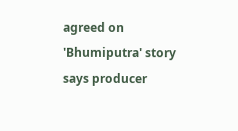agreed on 'Bhumiputra' story says producer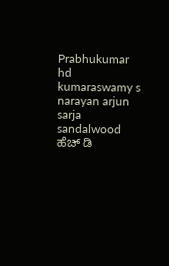Prabhukumar
hd kumaraswamy s narayan arjun sarja sandalwood ಹೆಚ್ ಡಿ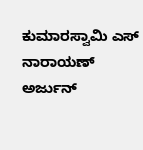ಕುಮಾರಸ್ವಾಮಿ ಎಸ್ ನಾರಾಯಣ್ ಅರ್ಜುನ್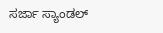ಸರ್ಜಾ ಸ್ಯಾಂಡಲ್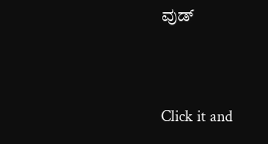ವುಡ್


Click it and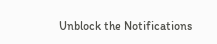Unblock the Notifications